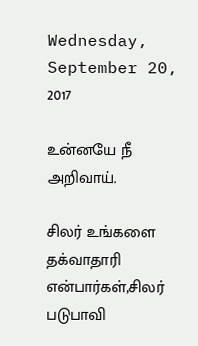Wednesday, September 20, 2017

உன்னயே நீ அறிவாய்.

சிலர் உங்களை தக்வாதாரி என்பார்கள்,சிலர் படுபாவி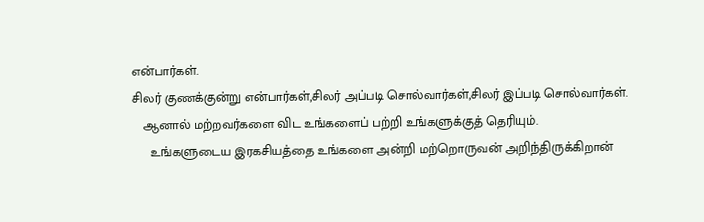என்பார்கள்.
சிலர் குணக்குன்று என்பார்கள்,சிலர் அப்படி சொல்வார்கள்,சிலர் இப்படி சொல்வார்கள்.
   ஆனால் மற்றவர்களை விட உங்களைப் பற்றி உங்களுக்குத் தெரியும்.
     உங்களுடைய இரகசியத்தை உங்களை அன்றி மற்றொருவன் அறிந்திருக்கிறான்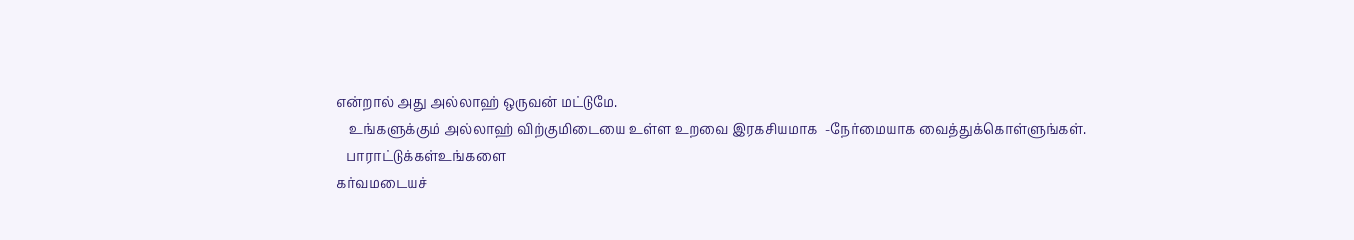என்றால் அது அல்லாஹ் ஒருவன் மட்டுமே.
    உங்களுக்கும் அல்லாஹ் விற்குமிடையை உள்ள உறவை இரகசியமாக  -நேர்மையாக வைத்துக்கொள்ளுங்கள்.
   பாராட்டுக்கள்உங்களை
கர்வமடையச்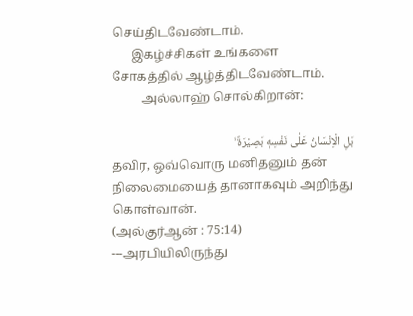செய்திடவேண்டாம்.
      இகழ்ச்சிகள் உங்களை
சோகத்தில் ஆழ்த்திடவேண்டாம்.
         அல்லாஹ் சொல்கிறான்:

بَلِ الْاِنْسَانُ عَلٰى نَفْسِهٖ بَصِيْرَةٌ ۙ
தவிர, ஒவ்வொரு மனிதனும் தன் நிலைமையைத் தானாகவும் அறிந்து கொள்வான்.
(அல்குர்ஆன் : 75:14)
---அரபியிலிருந்து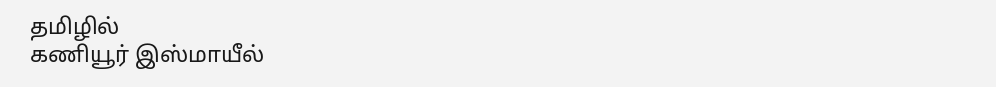தமிழில்
கணியூர் இஸ்மாயீல்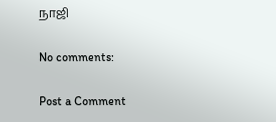நாஜி

No comments:

Post a Comment